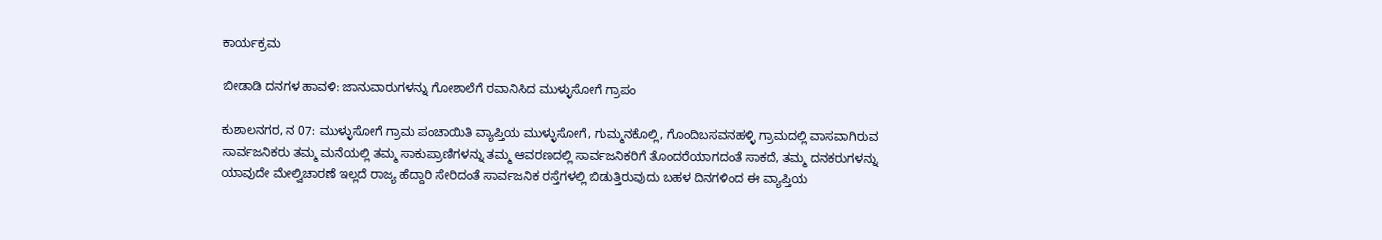ಕಾರ್ಯಕ್ರಮ

ಬೀಡಾಡಿ ದನಗಳ ಹಾವಳಿ: ಜಾನುವಾರುಗಳನ್ನು ಗೋಶಾಲೆಗೆ ರವಾನಿಸಿದ ಮುಳ್ಳುಸೋಗೆ ಗ್ರಾಪಂ

ಕುಶಾಲನಗರ, ನ 07: ಮುಳ್ಳುಸೋಗೆ ಗ್ರಾಮ ಪಂಚಾಯಿತಿ ವ್ಯಾಪ್ತಿಯ ಮುಳ್ಳುಸೋಗೆ, ಗುಮ್ಮನಕೊಲ್ಲಿ, ಗೊಂದಿಬಸವನಹಳ್ಳಿ ಗ್ರಾಮದಲ್ಲಿ ವಾಸವಾಗಿರುವ ಸಾರ್ವಜನಿಕರು ತಮ್ಮ ಮನೆಯಲ್ಲಿ ತಮ್ಮ ಸಾಕುಪ್ರಾಣಿಗಳನ್ನು ತಮ್ಮ ಆವರಣದಲ್ಲಿ ಸಾರ್ವಜನಿಕರಿಗೆ ತೊಂದರೆಯಾಗದಂತೆ ಸಾಕದೆ, ತಮ್ಮ ದನಕರುಗಳನ್ನು ಯಾವುದೇ ಮೇಲ್ವಿಚಾರಣೆ ಇಲ್ಲದೆ ರಾಜ್ಯ ಹೆದ್ದಾರಿ ಸೇರಿದಂತೆ ಸಾರ್ವಜನಿಕ ರಸ್ತೆಗಳಲ್ಲಿ ಬಿಡುತ್ತಿರುವುದು ಬಹಳ ದಿನಗಳಿಂದ ಈ ವ್ಯಾಪ್ತಿಯ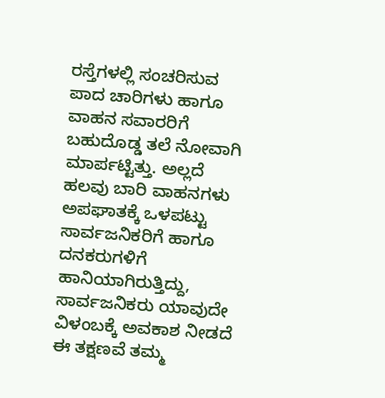ರಸ್ತೆಗಳಲ್ಲಿ ಸಂಚರಿಸುವ ಪಾದ ಚಾರಿಗಳು ಹಾಗೂ ವಾಹನ ಸವಾರರಿಗೆ ಬಹುದೊಡ್ಡ ತಲೆ ನೋವಾಗಿ ಮಾರ್ಪಟ್ಟಿತ್ತು. ಅಲ್ಲದೆ ಹಲವು ಬಾರಿ ವಾಹನಗಳು ಅಪಘಾತಕ್ಕೆ ಒಳಪಟ್ಟು ಸಾರ್ವಜನಿಕರಿಗೆ ಹಾಗೂ ದನಕರುಗಳಿಗೆ ಹಾನಿಯಾಗಿರುತ್ತಿದ್ದು, ಸಾರ್ವಜನಿಕರು ಯಾವುದೇ ವಿಳಂಬಕ್ಕೆ ಅವಕಾಶ ನೀಡದೆ ಈ ತಕ್ಷಣವೆ ತಮ್ಮ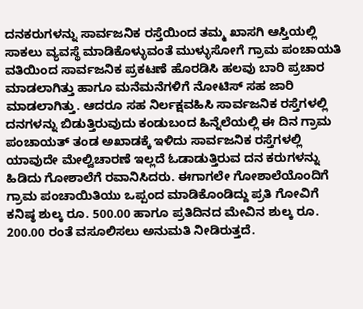ದನಕರುಗಳನ್ನು ಸಾರ್ವಜನಿಕ ರಸ್ತೆಯಿಂದ ತಮ್ಮ ಖಾಸಗಿ ಆಸ್ತಿಯಲ್ಲಿ ಸಾಕಲು ವ್ಯವಸ್ಥೆ ಮಾಡಿಕೊಳ್ಳುವಂತೆ ಮುಳ್ಳುಸೋಗೆ ಗ್ರಾಮ ಪಂಚಾಯತಿ ವತಿಯಿಂದ ಸಾರ್ವಜನಿಕ ಪ್ರಕಟಣೆ ಹೊರಡಿಸಿ ಹಲವು ಬಾರಿ ಪ್ರಚಾರ ಮಾಡಲಾಗಿತ್ತು ಹಾಗೂ ಮನೆಮನೆಗಳಿಗೆ ನೋಟಿಸ್ ಸಹ ಜಾರಿ ಮಾಡಲಾಗಿತ್ತು. ಆದರೂ ಸಹ ನಿರ್ಲಕ್ಷವಹಿಸಿ ಸಾರ್ವಜನಿಕ ರಸ್ತೆಗಳಲ್ಲಿ ದನಗಳನ್ನು ಬಿಡುತ್ತಿರುವುದು ಕಂಡುಬಂದ ಹಿನ್ನೆಲೆಯಲ್ಲಿ ಈ ದಿನ ಗ್ರಾಮ ಪಂಚಾಯತ್ ತಂಡ ಅಖಾಡಕ್ಕೆ ಇಳಿದು ಸಾರ್ವಜನಿಕ ರಸ್ತೆಗಳಲ್ಲಿ ಯಾವುದೇ ಮೇಲ್ವಿಚಾರಣೆ ಇಲ್ಲದೆ ಓಡಾಡುತ್ತಿರುವ ದನ ಕರುಗಳನ್ನು ಹಿಡಿದು ಗೋಶಾಲೆಗೆ ರವಾನಿಸಿದರು. ಈಗಾಗಲೇ ಗೋಶಾಲೆಯೊಂದಿಗೆ ಗ್ರಾಮ ಪಂಚಾಯಿತಿಯು ಒಪ್ಪಂದ ಮಾಡಿಕೊಂಡಿದ್ದು ಪ್ರತಿ ಗೋವಿಗೆ ಕನಿಷ್ಠ ಶುಲ್ಕ ರೂ. 500.00 ಹಾಗೂ ಪ್ರತಿದಿನದ ಮೇವಿನ ಶುಲ್ಕ ರೂ. 200.00 ರಂತೆ ವಸೂಲಿಸಲು ಅನುಮತಿ ನೀಡಿರುತ್ತದೆ.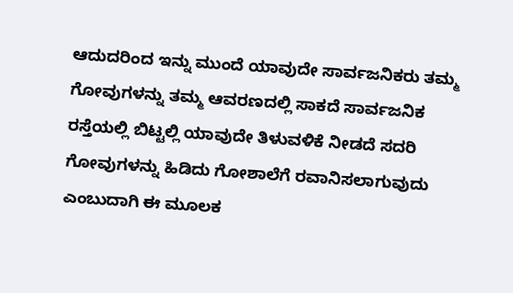ಆದುದರಿಂದ ಇನ್ನು ಮುಂದೆ ಯಾವುದೇ ಸಾರ್ವಜನಿಕರು ತಮ್ಮ ಗೋವುಗಳನ್ನು ತಮ್ಮ ಆವರಣದಲ್ಲಿ ಸಾಕದೆ ಸಾರ್ವಜನಿಕ ರಸ್ತೆಯಲ್ಲಿ ಬಿಟ್ಟಲ್ಲಿ ಯಾವುದೇ ತಿಳುವಳಿಕೆ ನೀಡದೆ ಸದರಿ ಗೋವುಗಳನ್ನು ಹಿಡಿದು ಗೋಶಾಲೆಗೆ ರವಾನಿಸಲಾಗುವುದು ಎಂಬುದಾಗಿ ಈ ಮೂಲಕ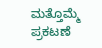ಮತ್ತೊಮ್ಮೆ ಪ್ರಕಟಣೆ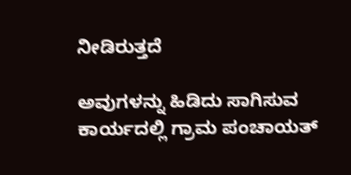ನೀಡಿರುತ್ತದೆ

ಅವುಗಳನ್ನು ಹಿಡಿದು ಸಾಗಿಸುವ ಕಾರ್ಯದಲ್ಲಿ ಗ್ರಾಮ ಪಂಚಾಯತ್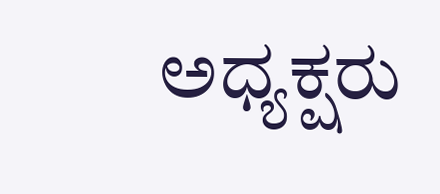ಅಧ್ಯಕ್ಷರು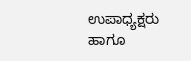ಉಪಾಧ್ಯಕ್ಷರು ಹಾಗೂ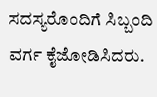ಸದಸ್ಯರೊಂದಿಗೆ ಸಿಬ್ಬಂದಿ ವರ್ಗ ಕೈಜೋಡಿಸಿದರು.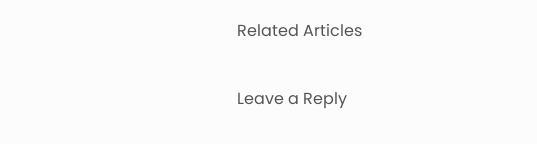Related Articles

Leave a Reply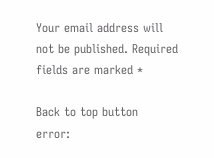Your email address will not be published. Required fields are marked *

Back to top button
error: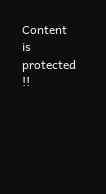Content is protected !!